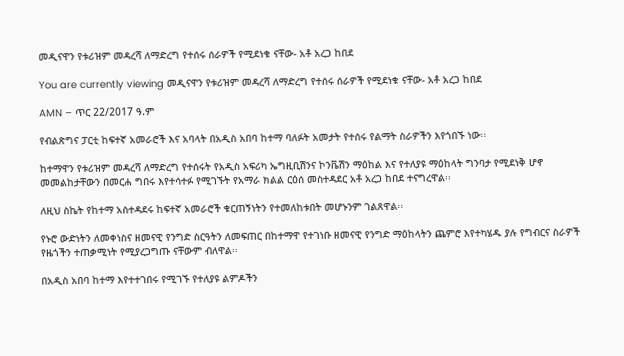መዲናዋን የቱሪዝም መዳረሻ ለማድረግ የተሰሩ ሰራዎች የሚደነቁ ናቸው- አቶ አረጋ ከበደ

You are currently viewing መዲናዋን የቱሪዝም መዳረሻ ለማድረግ የተሰሩ ሰራዎች የሚደነቁ ናቸው- አቶ አረጋ ከበደ

AMN – ጥር 22/2017 ዓ.ም

የብልጽግና ፓርቲ ከፍተኛ አመራሮች እና አባላት በአዲስ አበባ ከተማ ባለፉት አመታት የተሰሩ የልማት ስራዎችን እየጎበኙ ነው፡፡

ከተማዋን የቱሪዝም መዳረሻ ለማድረግ የተሰሩት የአዲስ አፍሪካ ኤግዚቢሽንና ኮንቬሽን ማዕከል እና የተለያዩ ማዕከላት ግንባታ የሚደነቅ ሆኖ መመልከታቸውን በመርሐ ግበሩ እየተሳተፉ የሚገኙት የአማራ ክልል ርዕሰ መስተዳደር አቶ አረጋ ከበደ ተናግረዋል፡፡

ለዚህ ስኬት የከተማ አስተዳደሩ ከፍተኛ አመራሮች ቁርጠኝነትን የተመለከቱበት መሆኑንም ገልጸዋል፡፡

የኑሮ ውድነትን ለመቀነስና ዘመናዊ የንግድ ስርዓትን ለመፍጠር በከተማዋ የተገነቡ ዘመናዊ የንግድ ማዕከላትን ጨምሮ እየተካሄዱ ያሉ የግብርና ስራዎች የዜጎችን ተጠቃሚነት የሚያረጋግጡ ናቸውም ብለዋል፡፡

በአዲስ አበባ ከተማ እየተተገበሩ የሚገኙ የተለያዩ ልምዶችን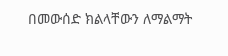በመውሰድ ክልላቸውን ለማልማት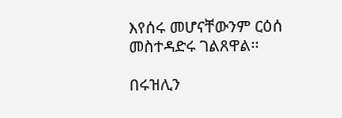እየሰሩ መሆናቸውንም ርዕሰ መስተዳድሩ ገልጸዋል፡፡

በሩዝሊን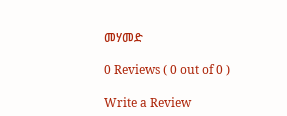መሃመድ

0 Reviews ( 0 out of 0 )

Write a Review